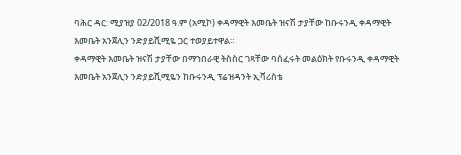ባሕር ዳር: ሚያዝያ 02/2018 ዓ.ም (አሚኮ) ቀዳማዊት እመቤት ዝናሽ ታያቸው ከቡሩንዲ ቀዳማዊት እመቤት አንጀሊን ንድያይሺሚዬ ጋር ተወያይተዋል።
ቀዳማዊት እመቤት ዝናሽ ታያቸው በማኀበራዊ ትስስር ገጻቸው ባሰፈሩት መልዕክት የቡሩንዲ ቀዳማዊት እመቤት አንጀሊን ንድያይሺሚዬን ከቡሩንዲ ፕሬዝዳንት ኢቫሪስቴ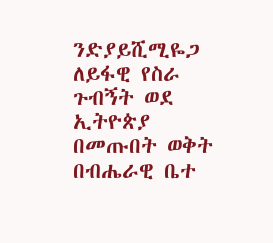ንድያይሺሚዬጋ ለይፋዊ የስራ ጉብኝት ወደ ኢትዮጵያ በመጡበት ወቅት በብሔራዊ ቤተ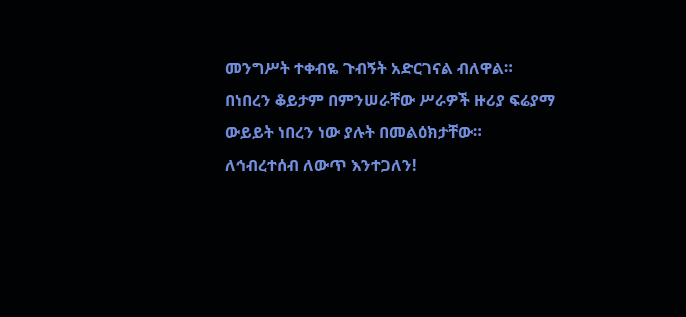መንግሥት ተቀብዬ ጉብኝት አድርገናል ብለዋል።
በነበረን ቆይታም በምንሠራቸው ሥራዎች ዙሪያ ፍሬያማ ውይይት ነበረን ነው ያሉት በመልዕክታቸው።
ለኅብረተሰብ ለውጥ እንተጋለን!